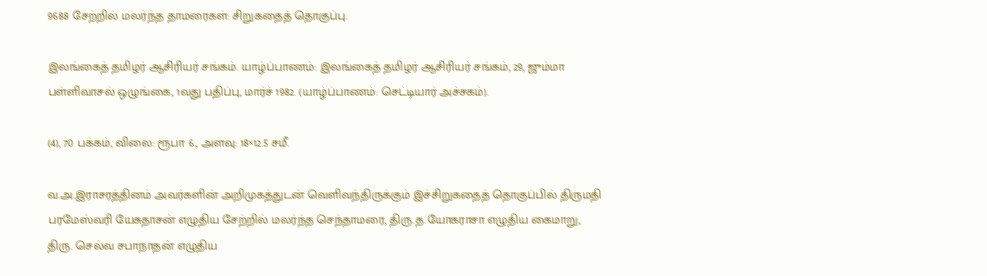9688 சேற்றில் மலர்ந்த தாமரைகள்: சிறுகதைத் தொகுப்பு.

இலங்கைத் தமிழர் ஆசிரியர் சங்கம். யாழ்ப்பாணம்: இலங்கைத் தமிழர் ஆசிரியர் சங்கம், 29, ஜும்மா பள்ளிவாசல் ஒழுங்கை, 1வது பதிப்பு, மார்ச் 1982. (யாழ்ப்பாணம்: செட்டியார் அச்சகம்).

(4), 70 பக்கம், விலை: ரூபா 6., அளவு: 18×12.5 சமீ.

வ.அ.இராசரத்தினம் அவர்களின் அறிமுகத்துடன் வெளிவந்திருக்கும் இச்சிறுகதைத் தொகுப்பில் திருமதி பரமேஸ்வரி யேசுதாசன் எழுதிய சேற்றில் மலர்ந்த செந்தாமரை, திரு.த.யோகராசா எழுதிய கைமாறு, திரு. செல்வ சபாநாதன் எழுதிய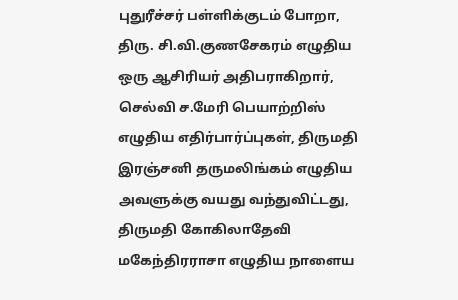புதுரீச்சர் பள்ளிக்குடம் போறா, திரு. சி.வி.குணசேகரம் எழுதிய ஒரு ஆசிரியர் அதிபராகிறார், செல்வி ச.மேரி பெயாற்றிஸ் எழுதிய எதிர்பார்ப்புகள், திருமதி இரஞ்சனி தருமலிங்கம் எழுதிய அவளுக்கு வயது வந்துவிட்டது, திருமதி கோகிலாதேவி மகேந்திரராசா எழுதிய நாளைய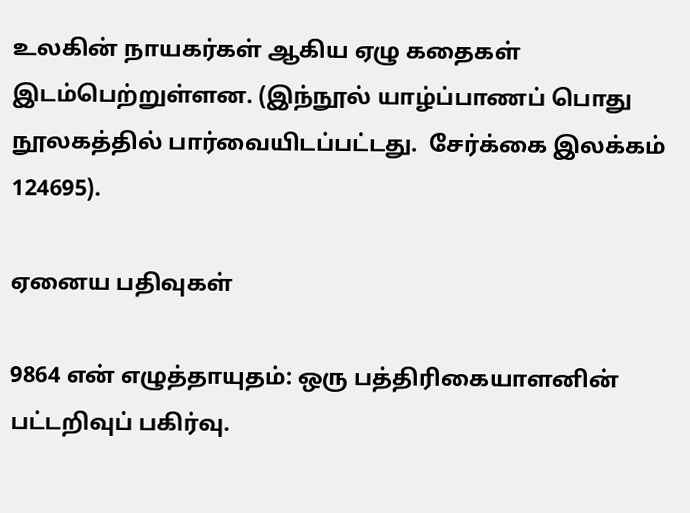உலகின் நாயகர்கள் ஆகிய ஏழு கதைகள் இடம்பெற்றுள்ளன. (இந்நூல் யாழ்ப்பாணப் பொது நூலகத்தில் பார்வையிடப்பட்டது.  சேர்க்கை இலக்கம்  124695).

ஏனைய பதிவுகள்

9864 என் எழுத்தாயுதம்: ஒரு பத்திரிகையாளனின் பட்டறிவுப் பகிர்வு.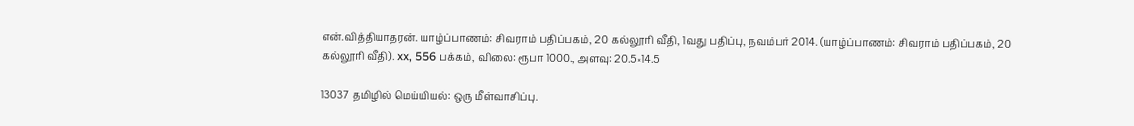என்.வித்தியாதரன். யாழ்ப்பாணம்: சிவராம் பதிப்பகம், 20 கல்லூரி வீதி, 1வது பதிப்பு, நவம்பர் 2014. (யாழ்ப்பாணம்: சிவராம் பதிப்பகம், 20 கல்லூரி வீதி). xx, 556 பக்கம், விலை: ரூபா 1000., அளவு: 20.5×14.5

13037 தமிழில் மெய்யியல்: ஒரு மீள்வாசிப்பு.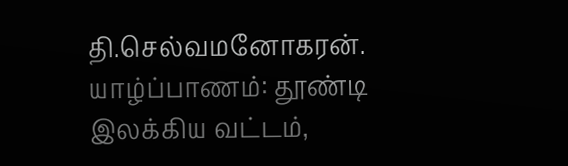தி.செல்வமனோகரன். யாழ்ப்பாணம்: தூண்டி இலக்கிய வட்டம்,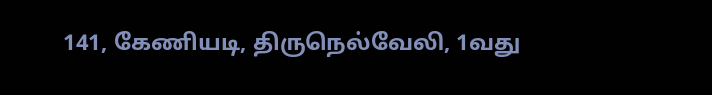141, கேணியடி, திருநெல்வேலி, 1வது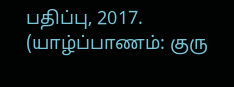பதிப்பு, 2017. (யாழ்ப்பாணம்: குரு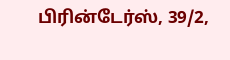பிரின்டேர்ஸ், 39/2,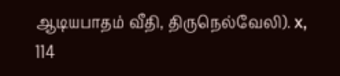ஆடியபாதம் வீதி, திருநெல்வேலி). x, 114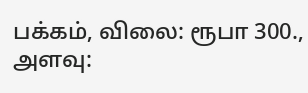பக்கம், விலை: ரூபா 300., அளவு: